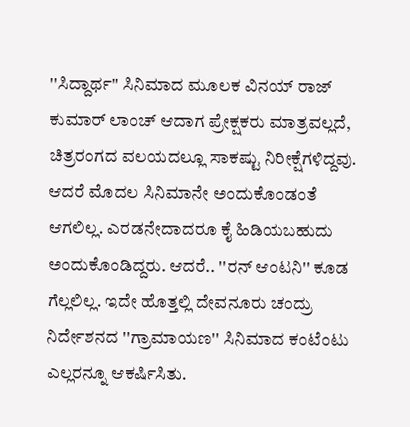''ಸಿದ್ದಾರ್ಥ'' ಸಿನಿಮಾದ ಮೂಲಕ ವಿನಯ್ ರಾಜ್ ಕುಮಾರ್ ಲಾಂಚ್ ಆದಾಗ ಪ್ರೇಕ್ಷಕರು ಮಾತ್ರವಲ್ಲದೆ, ಚಿತ್ರರಂಗದ ವಲಯದಲ್ಲೂ ಸಾಕಷ್ಟು ನಿರೀಕ್ಷೆಗಳಿದ್ದವು. ಆದರೆ ಮೊದಲ ಸಿನಿಮಾನೇ ಅಂದುಕೊಂಡಂತೆ ಆಗಲಿಲ್ಲ. ಎರಡನೇದಾದರೂ ಕೈ ಹಿಡಿಯಬಹುದು ಅಂದುಕೊಂಡಿದ್ದರು. ಆದರೆ.. ''ರನ್ ಆಂಟನಿ'' ಕೂಡ ಗೆಲ್ಲಲಿಲ್ಲ. ಇದೇ ಹೊತ್ತಲ್ಲಿ ದೇವನೂರು ಚಂದ್ರು ನಿರ್ದೇಶನದ ''ಗ್ರಾಮಾಯಣ'' ಸಿನಿಮಾದ ಕಂಟೆಂಟು ಎಲ್ಲರನ್ನೂ ಆಕರ್ಷಿಸಿತು.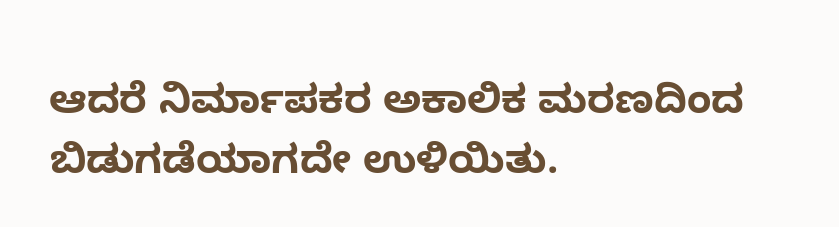ಆದರೆ ನಿರ್ಮಾಪಕರ ಅಕಾಲಿಕ ಮರಣದಿಂದ ಬಿಡುಗಡೆಯಾಗದೇ ಉಳಿಯಿತು.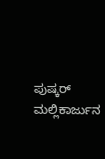ಪುಷ್ಕರ್ ಮಲ್ಲಿಕಾರ್ಜುನ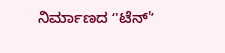ನಿರ್ಮಾಣದ ʻ'ಟೆನ್'ʼ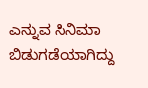ಎನ್ನುವ ಸಿನಿಮಾ ಬಿಡುಗಡೆಯಾಗಿದ್ದು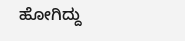ಹೋಗಿದ್ದು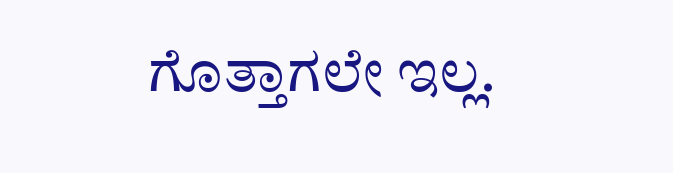ಗೊತ್ತಾಗಲೇ ಇಲ್ಲ.